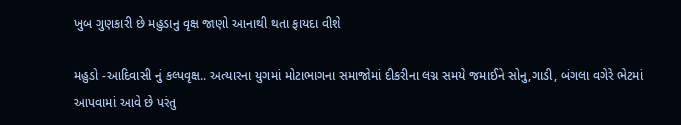ખુબ ગુણકારી છે મહુડાનુ વૃક્ષ જાણો આનાથી થતા ફાયદા વીશે

મહુડો -આદિવાસી નું કલ્પવૃક્ષ.. અત્યારના યુગમાં મોટાભાગના સમાજોમાં દીકરીના લગ્ન સમયે જમાઈને સોનુ,ગાડી, બંગલા વગેરે ભેટમાં આપવામાં આવે છે પરંતુ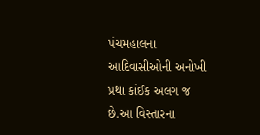પંચમહાલના આદિવાસીઓની અનોખી પ્રથા કાંઈક અલગ જ છે.આ વિસ્તારના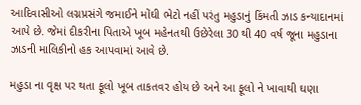આદિવાસીઓ લગ્નપ્રસંગે જમાઈને મોંઘી ભેટો નહીં પરંતુ મહુડાનું કિંમતી ઝાડ કન્યાદાનમાં આપે છે. જેમાં દીકરીના પિતાએ ખૂબ મહેનતથી ઉછેરેલા 30 થી 40 વર્ષ જૂના મહુડાના ઝાડની માલિકીનો હક આપવામાં આવે છે.

મહુડા ના વૃક્ષ પર થતા ફૂલો ખૂબ તાકતવર હોય છે અને આ ફૂલો ને ખાવાથી ઘણા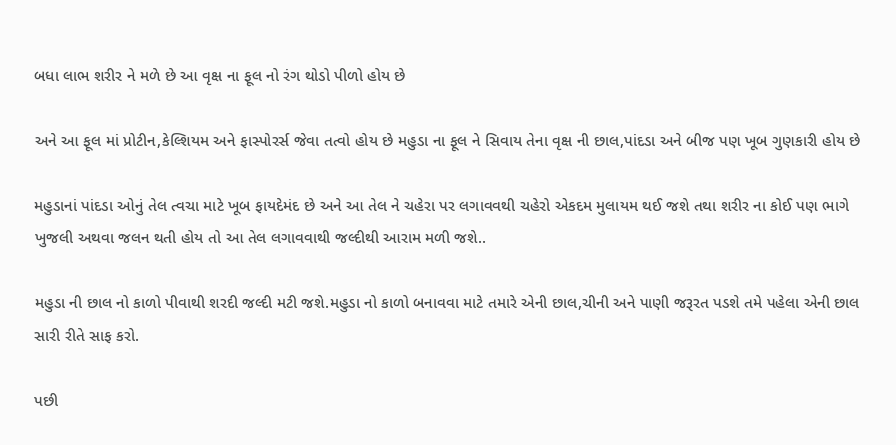બધા લાભ શરીર ને મળે છે આ વૃક્ષ ના ફૂલ નો રંગ થોડો પીળો હોય છે

અને આ ફૂલ માં પ્રોટીન,કેલ્શિયમ અને ફાસ્પોરર્સ જેવા તત્વો હોય છે મહુડા ના ફૂલ ને સિવાય તેના વૃક્ષ ની છાલ,પાંદડા અને બીજ પણ ખૂબ ગુણકારી હોય છે

મહુડાનાં પાંદડા ઓનું તેલ ત્વચા માટે ખૂબ ફાયદેમંદ છે અને આ તેલ ને ચહેરા પર લગાવવથી ચહેરો એકદમ મુલાયમ થઈ જશે તથા શરીર ના કોઈ પણ ભાગે ખુજલી અથવા જલન થતી હોય તો આ તેલ લગાવવાથી જલ્દીથી આરામ મળી જશે..

મહુડા ની છાલ નો કાળો પીવાથી શરદી જલ્દી મટી જશે.મહુડા નો કાળો બનાવવા માટે તમારે એની છાલ,ચીની અને પાણી જરૂરત પડશે તમે પહેલા એની છાલ સારી રીતે સાફ કરો.

પછી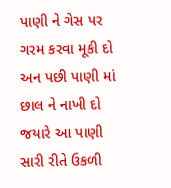પાણી ને ગેસ પર ગરમ કરવા મૂકી દો અન પછી પાણી માં છાલ ને નાખી દો જયારે આ પાણી સારી રીતે ઉકળી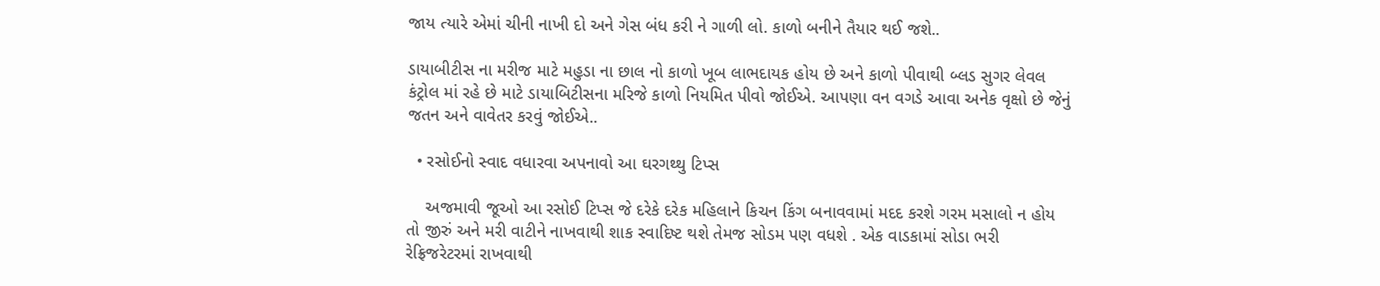જાય ત્યારે એમાં ચીની નાખી દો અને ગેસ બંધ કરી ને ગાળી લો. કાળો બનીને તૈયાર થઈ જશે..

ડાયાબીટીસ ના મરીજ માટે મહુડા ના છાલ નો કાળો ખૂબ લાભદાયક હોય છે અને કાળો પીવાથી બ્લડ સુગર લેવલ કંટ્રોલ માં રહે છે માટે ડાયાબિટીસના મરિજે કાળો નિયમિત પીવો જોઈએ. આપણા વન વગડે આવા અનેક વૃક્ષો છે જેનું જતન અને વાવેતર કરવું જોઈએ..

  • રસોઈનો સ્વાદ વધારવા અપનાવો આ ઘરગથ્થુ ટિપ્સ

    અજમાવી જૂઓ આ રસોઈ ટિપ્સ જે દરેકે દરેક મહિલાને કિચન કિંગ બનાવવામાં મદદ કરશે ગરમ મસાલો ન હોય તો જીરું અને મરી વાટીને નાખવાથી શાક સ્વાદિષ્ટ થશે તેમજ સોડમ પણ વધશે . એક વાડકામાં સોડા ભરી રેફ્રિજરેટરમાં રાખવાથી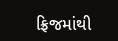ફ્રિજમાંથી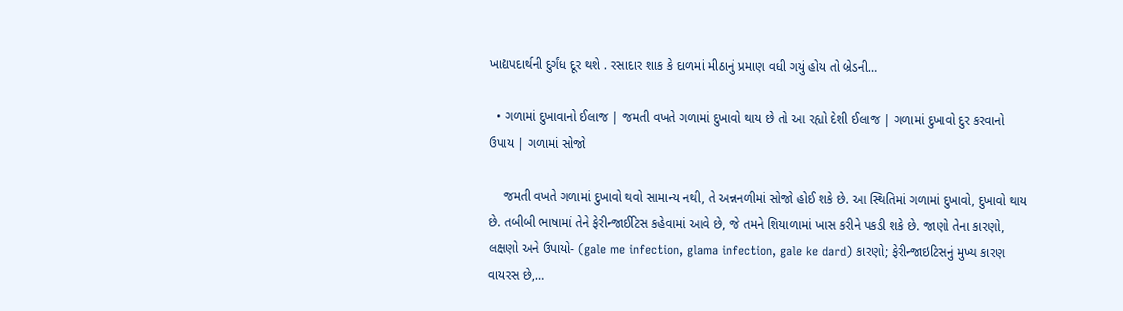ખાદ્યપદાર્થની દુર્ગંધ દૂર થશે . રસાદાર શાક કે દાળમાં મીઠાનું પ્રમાણ વધી ગયું હોય તો બ્રેડની…

  • ગળામાં દુખાવાનો ઈલાજ | જમતી વખતે ગળામાં દુખાવો થાય છે તો આ રહ્યો દેશી ઈલાજ | ગળામાં દુખાવો દુર કરવાનો ઉપાય | ગળામાં સોજો

    જમતી વખતે ગળામાં દુખાવો થવો સામાન્ય નથી, તે અન્નનળીમાં સોજો હોઈ શકે છે. આ સ્થિતિમાં ગળામાં દુખાવો, દુખાવો થાય છે. તબીબી ભાષામાં તેને ફેરીન્જાઈટિસ કહેવામાં આવે છે, જે તમને શિયાળામાં ખાસ કરીને પકડી શકે છે. જાણો તેના કારણો, લક્ષણો અને ઉપાયો- (gale me infection, glama infection, gale ke dard) કારણો; ફેરીન્જાઇટિસનું મુખ્ય કારણ વાયરસ છે,…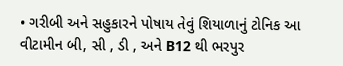• ગરીબી અને સહુકારને પોષાય તેવું શિયાળાનું ટોનિક આ વીટામીન બી, સી , ડી , અને B12 થી ભરપુર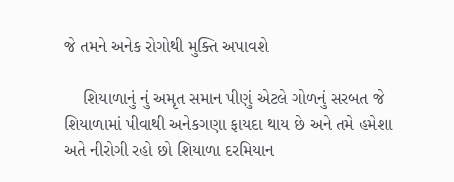જે તમને અનેક રોગોથી મુક્તિ અપાવશે

    શિયાળાનું નું અમૃત સમાન પીણું એટલે ગોળનું સરબત જે શિયાળામાં પીવાથી અનેકગણા ફાયદા થાય છે અને તમે હમેશા અતે નીરોગી રહો છો શિયાળા દરમિયાન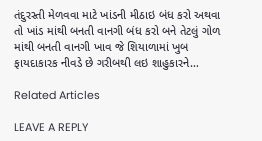તંદુરસ્તી મેળવવા માટે ખાંડની મીઠાઇ બંધ કરો અથવા તો ખાંડ માંથી બનતી વાનગી બંધ કરો બને તેટલું ગોળ માંથી બનતી વાનગી ખાવ જે શિયાળામાં ખુબ ફાયદાકારક નીવડે છે ગરીબથી લઇ શાહુકારને…

Related Articles

LEAVE A REPLY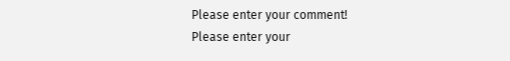Please enter your comment!
Please enter your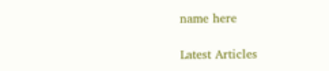name here

Latest Articles